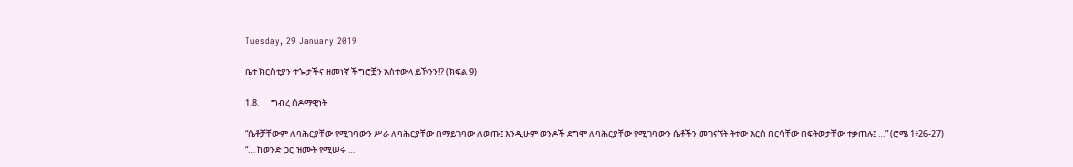Tuesday, 29 January 2019

ቤተ ክርስቲያን ተጐታችና ዘመነኛ ችግሮቿን አስተውላ ይኾንን!? (ክፍል 9)

1.8.      ግብረ ሰዶማዊነት

“ሴቶቻቸውም ለባሕርያቸው የሚገባውን ሥራ ለባሕርያቸው በማይገባው ለወጡ፤ እንዲሁም ወንዶች ደግሞ ለባሕርያቸው የሚገባውን ሴቶችን መገናኘት ትተው እርስ በርሳቸው በፍትወታቸው ተቃጠሉ፤ …” (ሮሜ 1፥26-27)
“… ከወንድ ጋር ዝሙት የሚሠሩ …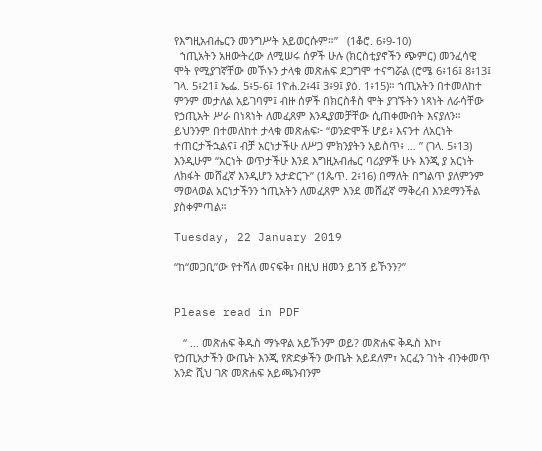የእግዚአብሔርን መንግሥት አይወርሱም።”   (1ቆሮ. 6፥9-10)
  ኀጢአትን አዘውትረው ለሚሠሩ ሰዎች ሁሉ (ክርስቲያኖችን ጭምር) መንፈሳዊ ሞት የሚያገኛቸው መኾኑን ታላቁ መጽሐፍ ደጋግሞ ተናግሯል (ሮሜ 6፥16፤ 8፥13፤ ገላ. 5፥21፤ ኤፌ. 5፥5-6፤ 1ዮሐ.2፥4፤ 3፥9፤ ያዕ. 1፥15)። ኀጢአትን በተመለከተ ምንም መታለል አይገባም፤ ብዙ ሰዎች በክርስቶስ ሞት ያገኙትን ነጻነት ለራሳቸው የኃጢአት ሥራ በነጻነት ለመፈጸም እንዲያመቻቸው ሲጠቀሙበት እናያለን። ይህንንም በተመለከተ ታላቁ መጽሐፍ፦ “ወንድሞች ሆይ፥ እናንተ ለአርነት ተጠርታችኋልና፤ ብቻ አርነታችሁ ለሥጋ ምክንያትን አይስጥ፥ … ” (ገላ. 5፥13) እንዲሁም “አርነት ወጥታችሁ እንደ እግዚአብሔር ባሪያዎች ሁኑ እንጂ ያ አርነት ለክፋት መሸፈኛ እንዲሆን አታድርጉ” (1ጴጥ. 2፥16) በማለት በግልጥ ያለምንም ማወላወል አርነታችንን ኀጢአትን ለመፈጸም እንደ መሸፈኛ ማቅረብ እንደማንችል ያስቀምጣል።

Tuesday, 22 January 2019

“ከ“መጋቢ”ው የተሻለ መናፍቅ፣ በዚህ ዘመን ይገኝ ይኾንን?”


Please read in PDF

   “ … መጽሐፍ ቅዱስ ማኑዋል አይኾንም ወይ? መጽሐፍ ቅዱስ እኮ፣ የኃጢአታችን ውጤት እንጂ የጽድቃችን ውጤት አይደለም፣ አርፈን ገነት ብንቀመጥ አንድ ሺህ ገጽ መጽሐፍ አይጫንብንም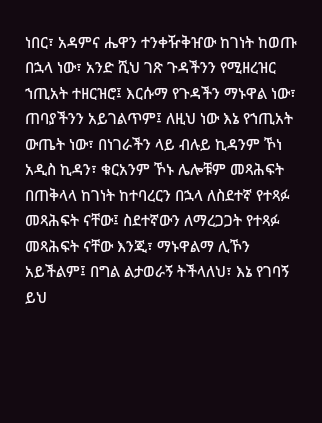ነበር፣ አዳምና ሔዋን ተንቀዥቅዠው ከገነት ከወጡ በኋላ ነው፣ አንድ ሺህ ገጽ ጉዳችንን የሚዘረዝር ኀጢአት ተዘርዝሮ፤ እርሱማ የጉዳችን ማኑዋል ነው፣ ጠባያችንን አይገልጥም፤ ለዚህ ነው እኔ የኀጢአት ውጤት ነው፣ በነገራችን ላይ ብሉይ ኪዳንም ኾነ አዲስ ኪዳን፣ ቁርአንም ኾኑ ሌሎቹም መጻሕፍት በጠቅላላ ከገነት ከተባረርን በኋላ ለስደተኛ የተጻፉ መጻሕፍት ናቸው፤ ስደተኛውን ለማረጋጋት የተጻፉ መጻሕፍት ናቸው እንጂ፣ ማኑዋልማ ሊኾን አይችልም፤ በግል ልታወራኝ ትችላለህ፣ እኔ የገባኝ ይህ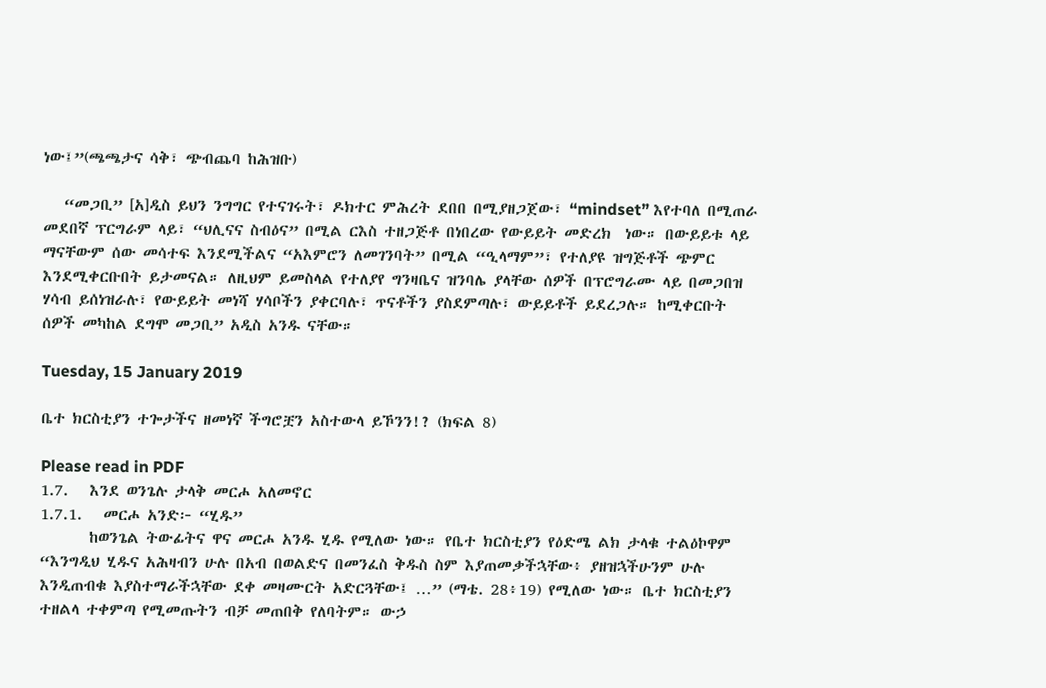ነው፤”(ጫጫታና ሳቅ፣ ጭብጨባ ከሕዝቡ)

   “መጋቢ” [አ]ዲስ ይህን ንግግር የተናገሩት፣ ዶክተር ምሕረት ደበበ በሚያዘጋጀው፣ “mindset” እየተባለ በሚጠራ መደበኛ ፕርግራም ላይ፣ “ህሊናና ስብዕና” በሚል ርእስ ተዘጋጅቶ በነበረው የውይይት መድረክ  ነው። በውይይቱ ላይ ማናቸውም ሰው መሳተፍ እንደሚችልና “አእምሮን ለመገንባት” በሚል “ዒላማም”፣ የተለያዩ ዝግጅቶች ጭምር እንደሚቀርቡበት ይታመናል። ለዚህም ይመስላል የተለያየ ግንዛቤና ዝንባሌ ያላቸው ሰዎች በፕሮግራሙ ላይ በመጋበዝ ሃሳብ ይሰነዝራሉ፣ የውይይት መነሻ ሃሳቦችን ያቀርባሉ፣ ጥናቶችን ያስደምጣሉ፣ ውይይቶች ይደረጋሉ። ከሚቀርቡት ሰዎች መካከል ደግሞ መጋቢ” አዲስ አንዱ ናቸው።

Tuesday, 15 January 2019

ቤተ ክርስቲያን ተጐታችና ዘመነኛ ችግሮቿን አስተውላ ይኾንን!? (ክፍል 8)

Please read in PDF
1.7.   እንደ ወንጌሉ ታላቅ መርሖ አለመኖር
1.7.1.   መርሖ አንድ፦ “ሂዱ”
       ከወንጌል ትውፊትና ዋና መርሖ አንዱ ሂዱ የሚለው ነው። የቤተ ክርስቲያን የዕድሜ ልክ ታላቁ ተልዕኮዋም “እንግዲህ ሂዱና አሕዛብን ሁሉ በአብ በወልድና በመንፈስ ቅዱስ ስም እያጠመቃችኋቸው፥ ያዘዝኋችሁንም ሁሉ እንዲጠብቁ እያስተማራችኋቸው ደቀ መዛሙርት አድርጓቸው፤ …” (ማቴ. 28፥19) የሚለው ነው። ቤተ ክርስቲያን ተዘልላ ተቀምጣ የሚመጡትን ብቻ መጠበቅ የለባትም። ውኃ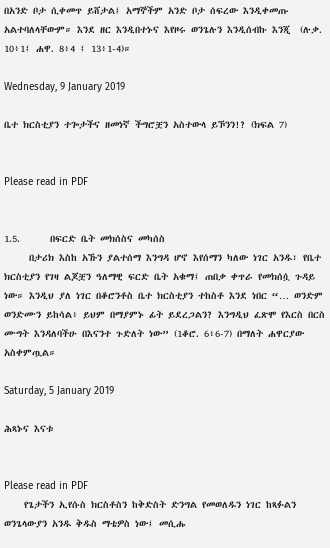በአንድ ቦታ ሲቀመጥ ይሸታል፤ አማኞችም አንድ ቦታ ሰፍረው እንዲቀመጡ አልተባለላቸውም። እንደ ዘር እንዲበተኑና እየዞሩ ወንጌሉን እንዲሰብኩ እንጂ  (ሉቃ. 10፥1፤ ሐዋ. 8፥4 ፤ 13፥1-4)።

Wednesday, 9 January 2019

ቤተ ክርስቲያን ተጐታችና ዘመነኛ ችግሮቿን አስተውላ ይኾንን!? (ክፍል 7)


Please read in PDF


1.5.      በፍርድ ቤት መክሰስና መካሰስ
     በታሪክ እስከ አኹን ያልተሰማ እንግዳ ሆኖ እየሰማን ካለው ነገር አንዱ፣ የቤተ ክርስቲያን የገዛ ልጆቿን ዓለማዊ ፍርድ ቤት አቁማ፤ ጠበቃ ቀጥራ የመክሰሷ ጉዳይ ነው። እንዲህ ያለ ነገር በቆሮንቶስ ቤተ ክርስቲያን ተከስቶ እንደ ነበር “… ወንድም ወንድሙን ይከሳል፥ ይህም በማያምኑ ፊት ይደረጋልን? እንግዲህ ፈጽሞ የእርስ በርስ ሙግት እንዳለባችሁ በእናንተ ጉድለት ነው” (1ቆሮ. 6፥6-7) በማለት ሐዋርያው አስቀምጧል።

Saturday, 5 January 2019

ሕጻኑና እናቱ


Please read in PDF
    የጌታችን ኢየሱስ ክርስቶስን ከቅድስት ድንግል የመወለዱን ነገር ከጻፉልን ወንጌላውያን አንዱ ቅዱስ ማቴዎስ ነው፤ መሲሑ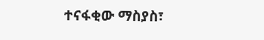ተናፋቂው ማስያስ፣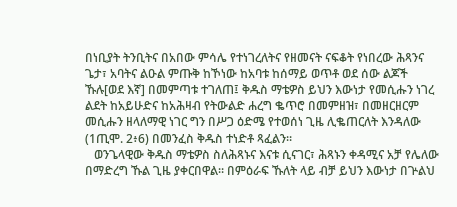በነቢያት ትንቢትና በአበው ምሳሌ የተነገረለትና የዘመናት ናፍቆት የነበረው ሕጻንና ጌታ፣ አባትና ልዑል ምጡቅ ከኾነው ከአባቱ ከሰማይ ወጥቶ ወደ ሰው ልጆች ኹሉ[ወደ እኛ] በመምጣቱ ተገለጠ፤ ቅዱስ ማቴዎስ ይህን እውነታ የመሲሑን ነገረ ልደት ከአይሁድና ከአሕዛብ የትውልድ ሐረግ ቈጥሮ በመምዘዝ፣ በመዘርዘርም መሲሑን ዘላለማዊ ነገር ግን በሥጋ ዕድሜ የተወሰነ ጊዜ ሊቈጠርለት እንዳለው (1ጢሞ. 2፥6) በመንፈስ ቅዱስ ተነድቶ ጻፈልን።
   ወንጌላዊው ቅዱስ ማቴዎስ ስለሕጻኑና እናቱ ሲናገር፣ ሕጻኑን ቀዳሚና አቻ የሌለው በማድረግ ኹል ጊዜ ያቀርበዋል። በምዕራፍ ኹለት ላይ ብቻ ይህን እውነታ በጕልህ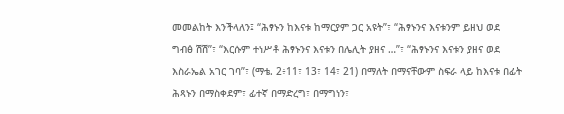መመልከት እንችላለን፤ “ሕፃኑን ከእናቱ ከማርያም ጋር አዩት”፣ “ሕፃኑንና እናቱንም ይዘህ ወደ ግብፅ ሽሽ”፣ “እርሱም ተነሥቶ ሕፃኑንና እናቱን በሌሊት ያዘና …”፣ “ሕፃኑንና እናቱን ያዘና ወደ እስራኤል አገር ገባ”፣ (ማቴ. 2፥11፣ 13፣ 14፣ 21) በማለት በማናቸውም ስፍራ ላይ ከእናቱ በፊት ሕጻኑን በማስቀደም፣ ፊተኛ በማድረግ፣ በማግነን፣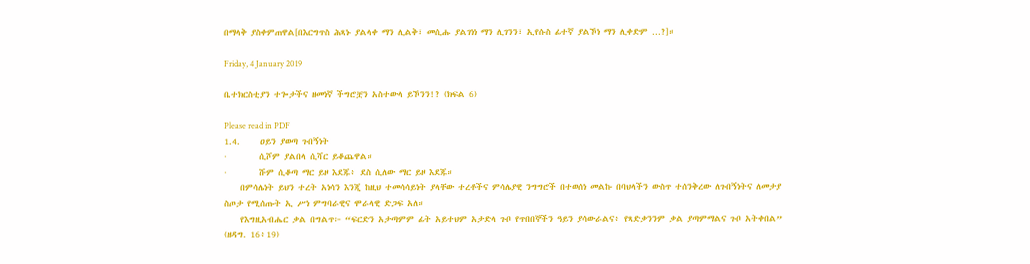በማላቅ ያስቀምጠዋል[በእርግጥስ ሕጻኑ ያልላቀ ማን ሊልቅ፣ መሲሑ ያልገነነ ማን ሊገንን፣ ኢየሱስ ፊተኛ ያልኾነ ማን ሊቀድም …?]።

Friday, 4 January 2019

ቤተክርስቲያን ተጐታችና ዘመነኛ ችግሮቿን አስተውላ ይኾንን!? (ክፍል 6)

Please read in PDF
1.4.     ዐይን ያወጣ ጉበኝነት
·        ሲሾም ያልበላ ሲሻር ይቆጨዋል።
·        ሹም ሲቆጣ ማር ይዞ እደጁ፥ ደስ ሲለው ማር ይዞ እደጁ።
    በምሳሌነት ይህን ተረት አነሳን እንጂ ከዚህ ተመሳሳይነት ያላቸው ተረቶችና ምሳሌያዊ ንግግሮች በተወሰነ መልኩ በባህላችን ውስጥ ተሰንቅረው ለጉበኝነትና ለመታያ ስጦታ የሚሰጡት ኢ ሥነ ምግባራዊና ሞራላዊ ድጋፍ አለ።
    የእግዚአብሔር ቃል በግልጥ፦ “ፍርድን አታጣምም ፊት አይተህም አታድላ ጉቦ የጥበበኞችን ዓይን ያሳውራልና፥ የጻድቃንንም ቃል ያጣምማልና ጉቦ አትቀበል” (ዘዳግ. 16፥19)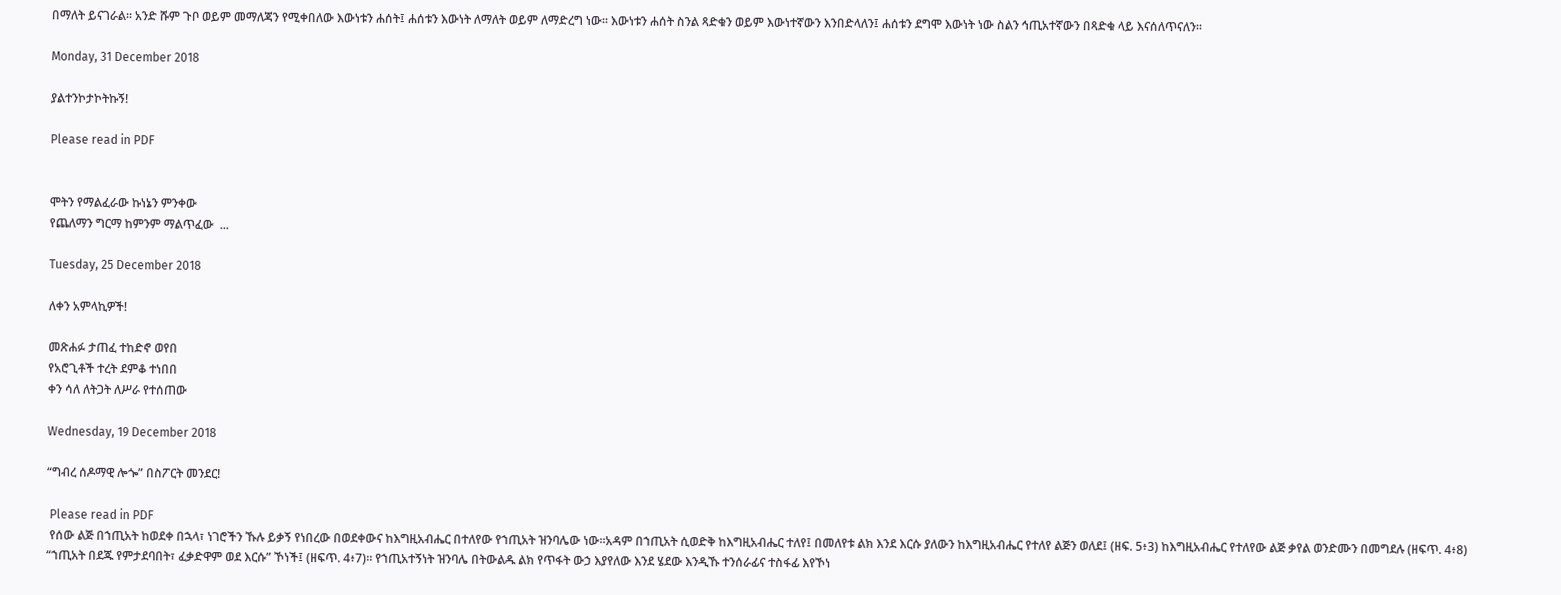በማለት ይናገራል። አንድ ሹም ጉቦ ወይም መማለጃን የሚቀበለው እውነቱን ሐሰት፤ ሐሰቱን እውነት ለማለት ወይም ለማድረግ ነው። እውነቱን ሐሰት ስንል ጻድቁን ወይም እውነተኛውን እንበድላለን፤ ሐሰቱን ደግሞ እውነት ነው ስልን ኅጢአተኛውን በጻድቁ ላይ እናሰለጥናለን።

Monday, 31 December 2018

ያልተንኮታኮትኩኝ!

Please read in PDF


ሞትን የማልፈራው ኩነኔን ምንቀው
የጨለማን ግርማ ከምንም ማልጥፈው  ...

Tuesday, 25 December 2018

ለቀን አምላኪዎች!

መጽሐፉ ታጠፈ ተከድኖ ወየበ
የአሮጊቶች ተረት ደምቆ ተነበበ
ቀን ሳለ ለትጋት ለሥራ የተሰጠው

Wednesday, 19 December 2018

“ግብረ ሰዶማዊ ሎጐ” በስፖርት መንደር!

 Please read in PDF
 የሰው ልጅ በኀጢአት ከወደቀ በኋላ፣ ነገሮችን ኹሉ ይቃኝ የነበረው በወደቀውና ከእግዚአብሔር በተለየው የኀጢአት ዝንባሌው ነው።አዳም በኀጢአት ሲወድቅ ከእግዚአብሔር ተለየ፤ በመለየቱ ልክ እንደ እርሱ ያለውን ከእግዚአብሔር የተለየ ልጅን ወለደ፤ (ዘፍ. 5፥3) ከእግዚአብሔር የተለየው ልጅ ቃየል ወንድሙን በመግደሉ (ዘፍጥ. 4፥8) “ኀጢአት በደጁ የምታደባበት፣ ፈቃድዋም ወደ እርሱ” ኾነች፤ (ዘፍጥ. 4፥7)። የኀጢአተኝነት ዝንባሌ በትውልዱ ልክ የጥፋት ውኃ እያየለው እንደ ሄደው እንዲኹ ተንሰራፊና ተስፋፊ እየኾነ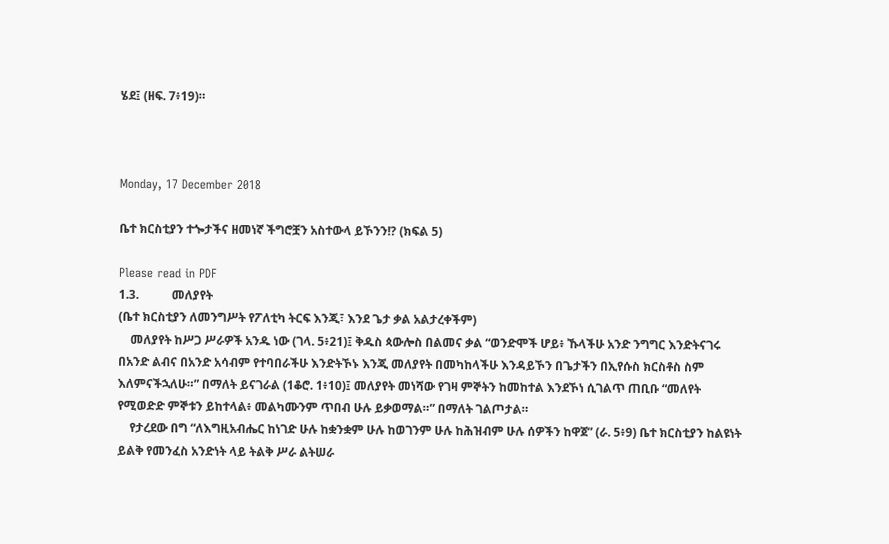ሄደ፤ (ዘፍ. 7፥19)።



Monday, 17 December 2018

ቤተ ክርስቲያን ተጐታችና ዘመነኛ ችግሮቿን አስተውላ ይኾንን!? (ክፍል 5)

Please read in PDF
1.3.           መለያየት
(ቤተ ክርስቲያን ለመንግሥት የፖለቲካ ትርፍ እንጂ፣ እንደ ጌታ ቃል አልታረቀችም)
    መለያየት ከሥጋ ሥራዎች አንዱ ነው (ገላ. 5፥21)፤ ቅዱስ ጳውሎስ በልመና ቃል “ወንድሞች ሆይ፥ ኹላችሁ አንድ ንግግር እንድትናገሩ በአንድ ልብና በአንድ አሳብም የተባበራችሁ እንድትኾኑ እንጂ መለያየት በመካከላችሁ እንዳይኾን በጌታችን በኢየሱስ ክርስቶስ ስም እለምናችኋለሁ።” በማለት ይናገራል (1ቆሮ. 1፥10)፤ መለያየት መነሻው የገዛ ምኞትን ከመከተል እንደኾነ ሲገልጥ ጠቢቡ “መለየት የሚወድድ ምኞቱን ይከተላል፥ መልካሙንም ጥበብ ሁሉ ይቃወማል።” በማለት ገልጦታል።
    የታረደው በግ “ለእግዚአብሔር ከነገድ ሁሉ ከቋንቋም ሁሉ ከወገንም ሁሉ ከሕዝብም ሁሉ ሰዎችን ከዋጀ” (ራ. 5፥9) ቤተ ክርስቲያን ከልዩነት ይልቅ የመንፈስ አንድነት ላይ ትልቅ ሥራ ልትሠራ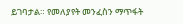ይገባታል። የመለያየት መንፈስን ማጥፋት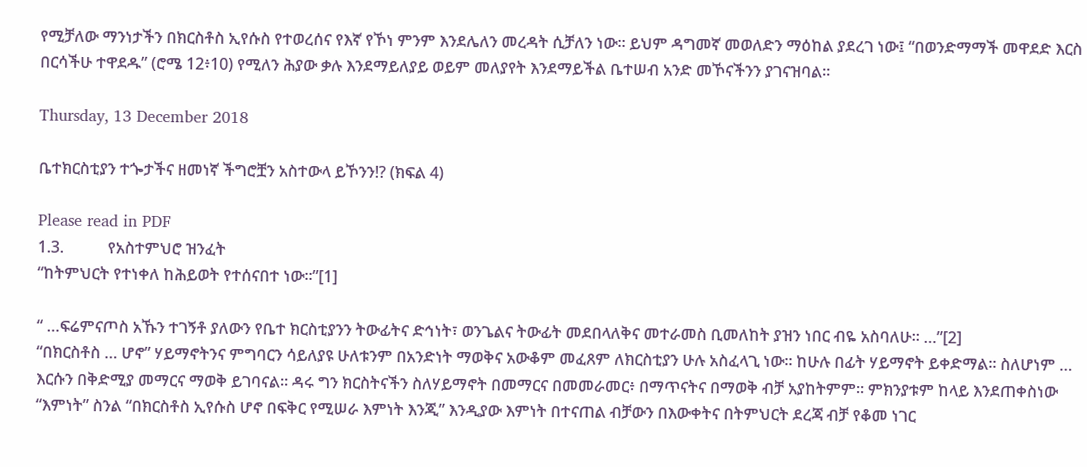የሚቻለው ማንነታችን በክርስቶስ ኢየሱስ የተወረሰና የእኛ የኾነ ምንም እንደሌለን መረዳት ሲቻለን ነው። ይህም ዳግመኛ መወለድን ማዕከል ያደረገ ነው፤ “በወንድማማች መዋደድ እርስ በርሳችሁ ተዋደዱ” (ሮሜ 12፥10) የሚለን ሕያው ቃሉ እንደማይለያይ ወይም መለያየት እንደማይችል ቤተሠብ አንድ መኾናችንን ያገናዝባል።

Thursday, 13 December 2018

ቤተክርስቲያን ተጐታችና ዘመነኛ ችግሮቿን አስተውላ ይኾንን!? (ክፍል 4)

Please read in PDF
1.3.           የአስተምህሮ ዝንፈት
“ከትምህርት የተነቀለ ከሕይወት የተሰናበተ ነው።”[1]

“ …ፍሬምናጦስ አኹን ተገኝቶ ያለውን የቤተ ክርስቲያንን ትውፊትና ድኅነት፣ ወንጌልና ትውፊት መደበላለቅና መተራመስ ቢመለከት ያዝን ነበር ብዬ አስባለሁ። …”[2]
“በክርስቶስ … ሆኖ” ሃይማኖትንና ምግባርን ሳይለያዩ ሁለቱንም በአንድነት ማወቅና አውቆም መፈጸም ለክርስቲያን ሁሉ አስፈላጊ ነው። ከሁሉ በፊት ሃይማኖት ይቀድማል። ስለሆነም … እርሱን በቅድሚያ መማርና ማወቅ ይገባናል። ዳሩ ግን ክርስትናችን ስለሃይማኖት በመማርና በመመራመር፥ በማጥናትና በማወቅ ብቻ አያከትምም። ምክንያቱም ከላይ እንደጠቀስነው “እምነት” ስንል “በክርስቶስ ኢየሱስ ሆኖ በፍቅር የሚሠራ እምነት እንጂ” እንዲያው እምነት በተናጠል ብቻውን በእውቀትና በትምህርት ደረጃ ብቻ የቆመ ነገር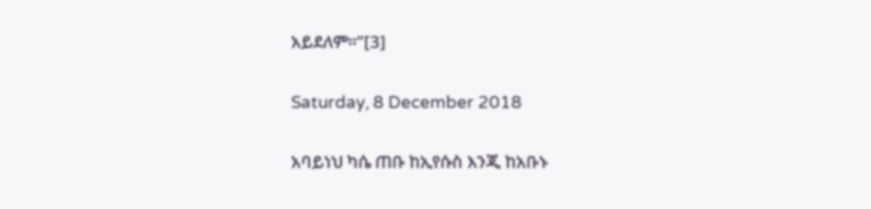አይደለም።”[3]

Saturday, 8 December 2018

አባይነህ ካሴ ጠቡ ከኢየሱስ እንጂ ከአቡኑ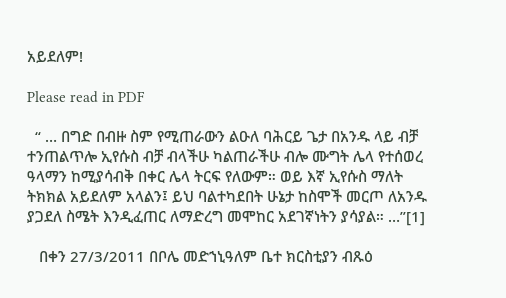አይደለም!

Please read in PDF

  “ … በግድ በብዙ ስም የሚጠራውን ልዑለ ባሕርይ ጌታ በአንዱ ላይ ብቻ ተንጠልጥሎ ኢየሱስ ብቻ ብላችሁ ካልጠራችሁ ብሎ ሙግት ሌላ የተሰወረ ዓላማን ከሚያሳብቅ በቀር ሌላ ትርፍ የለውም። ወይ እኛ ኢየሱስ ማለት ትክክል አይደለም አላልን፤ ይህ ባልተካደበት ሁኔታ ከስሞች መርጦ ለአንዱ ያጋደለ ስሜት እንዲፈጠር ለማድረግ መሞከር አደገኛነትን ያሳያል። …”[1]

   በቀን 27/3/2011 በቦሌ መድኀኒዓለም ቤተ ክርስቲያን ብጹዕ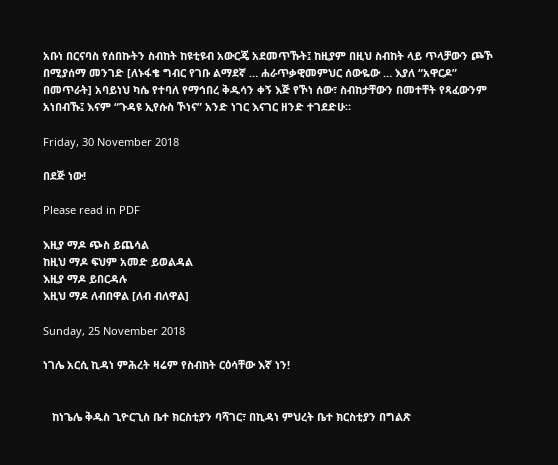አቡነ በርናባስ የሰበኩትን ስብከት ከዩቲዩብ አውርጄ አደመጥኹት፤ ከዚያም በዚህ ስብከት ላይ ጥላቻውን ጮኾ በሚያሰማ መንገድ [ለኑፋቄ ግብር የገቡ ልማደኛ … ሐራጥቃዊመምህር ሰውዬው … እያለ “አዋርዶ” በመጥራት] አባይነህ ካሴ የተባለ የማኅበረ ቅዱሳን ቀኝ እጅ የኾነ ሰው፣ ስብከታቸውን በመተቸት የጻፈውንም አነበብኹ፤ እናም “ጉዳዩ ኢየሱስ ኾነና” አንድ ነገር እናገር ዘንድ ተገደድሁ።

Friday, 30 November 2018

በደጅ ነው!

Please read in PDF

እዚያ ማዶ ጭስ ይጨሳል
ከዚህ ማዶ ፍህም አመድ ይወልዳል
እዚያ ማዶ ይበርዳሉ
እዚህ ማዶ ለብበዋል [ለብ ብለዋል]

Sunday, 25 November 2018

ነገሌ አርሲ ኪዳነ ምሕረት ዛሬም የስብከት ርዕሳቸው እኛ ነን!


   ከነጌሌ ቅዱስ ጊዮርጊስ ቤተ ክርስቲያን ባሻገር፣ በኪዳነ ምህረት ቤተ ክርስቲያን በግልጽ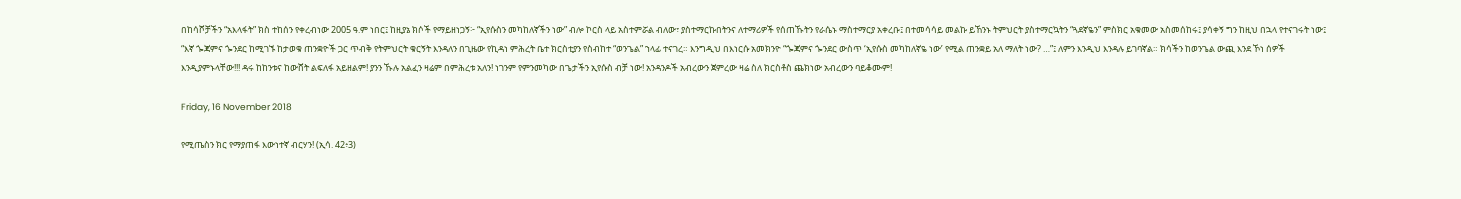በከሳሾቻችን “አእላፋት” ክስ ተከሰን የቀረብነው 2005 ዓ.ም ነበር፤ ከዚያኔ ክሶች የማይዘነጋኝ፦ “ኢየሱስን መካከለኛችን ነው” ብሎ ኮርስ ላይ አስተምሯል ብለው፣ ያስተማርኩበትንና ለተማሪዎች የሰጠኹትን የራሴኑ ማስተማርያ አቀረቡ፤ በተመሳሳይ መልኩ ይኸንኑ ትምህርት ያስተማርኳትን “ጓደኛዬን” ምስክር አቁመው አስመሰከሩ፤ ያሳቀኝ ግን ከዚህ በኋላ የተናገሩት ነው፤ “እኛ ጐጃምና ጐንደር ከሚገኙ ከታወቁ ጠንቋዮች ጋር ጥብቅ የትምህርት ቁርኝት እንዳለን በጊዜው የኪዳነ ምሕረት ቤተ ክርስቲያን የስብከተ “ወንጌል” ኀላፊ ተናገረ። እንግዲህ በእነርሱ አመክንዮ “ጐጃምና ጐንደር ውስጥ ʻኢየሱስ መካከለኛዬ ነውʼ የሚል ጠንቋይ አለ ማለት ነው? …”፤ ለምን እንዲህ እንዳሉ ይገባኛል። ክሳችን ከወንጌል ውጪ እንደ ኾነ ሰዎች እንዲያምኑላቸው!!! ዳሩ ከከንቱና ከውሸት ልፍለፋ አይዘልም! ያንን ኹሉ አልፈን ዛሬም በምሕረቱ አለን! ነገንም የምንመካው በጌታችን ኢየሱስ ብቻ ነው! አንዳንዶች አብረውን ጀምረው ዛሬ ስለ ክርስቶስ ጨክነው አብረውን ባይቆሙም!

Friday, 16 November 2018

የሚጤስን ክር የማያጠፋ እውነተኛ ብርሃን! (ኢሳ. 42፥3)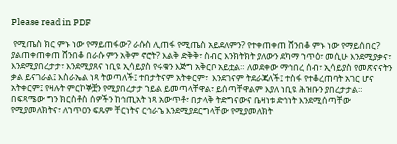Please read in PDF

 የሚጤስ ክር ምኑ ነው የማይጠፋው? ራሱስ ሊጠፋ የሚጤስ አይደለምን? የተቀጠቀጠ ሸንበቆ ምኑ ነው የማይሰበር? ያልጠቀጠቀጠ ሸንበቆ በራሱ ምን አቅም ኖሮት? እልቅ ድቅቅ፣ ስብር እንክትክት ያለውን ደካማ ኀጥዕ፣ መሲሁ እንደሚያቃና፣ እንደሚያበረታታ፣ እንደሚያጸና ነቢዩ ኢሳይያስ የሩቁን እጅግ አቅርቦ አይቷል። ለወደቀው ማኅበረ ሰብ፣ ኢሳይያስ የመጽናናትን ቃል ይናገራል፤ እስራኤል ነጻ ትወጣለች፤ ተበታትናም አትቀርም፣  እንደገናም ትደራጃለች፤ ተስፋ የተቆረጠባት አገር ሆና አትቀርም፤ የዛሉት ምርኮኞቿን የሚያበረታታ ኀይል ይመጣላቸዋል፣ ይሰጣቸዋልም እያለ ነቢዩ ሕዝቡን ያበረታታል። በፍጻሜው ግን ክርስቶስ ሰዎችን ከኅጢአት ነጻ አውጥቶ፣ በታላቅ ትድግናውና ቤዛነቱ ድኅነት እንደሚሰጣቸው የሚያመለክትና፣ ለኀጥዐን ፍጹም ቸርነትና ርኅራኄ እንደሚያደርግላቸው የሚያመለክት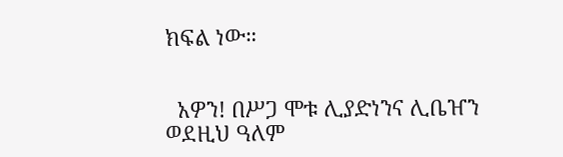ክፍል ነው።


  አዎን! በሥጋ ሞቱ ሊያድነንና ሊቤዠን ወደዚህ ዓለም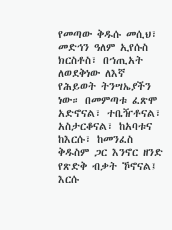የመጣው ቅዱሱ መሲህ፣ መድኅን ዓለም ኢየሱስ ክርስቶስ፣ በኀጢአት ለወደቅነው ለእኛ የሕይወት ትንሣኤያችን ነው። በመምጣቱ ፈጽሞ አድኖናል፣ ተቤዥቶናል፣ አስታርቆናል፣ ከአባቱና ከእርሱ፣ ከመንፈስ ቅዱስም ጋር እንኖር ዘንድ የጽድቅ ብቃት ኾኖናል፤ እርሱ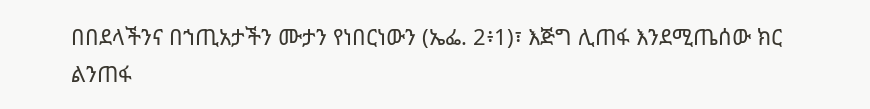በበደላችንና በኀጢአታችን ሙታን የነበርነውን (ኤፌ. 2፥1)፣ እጅግ ሊጠፋ እንደሚጤሰው ክር ልንጠፋ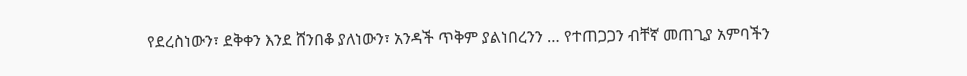የደረስነውን፣ ደቅቀን እንደ ሸንበቆ ያለነውን፣ አንዳች ጥቅም ያልነበረንን … የተጠጋጋን ብቸኛ መጠጊያ አምባችን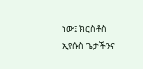ነው፤ ክርስቶስ ኢየሱስ ጌታችንና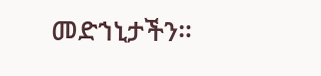መድኀኒታችን።